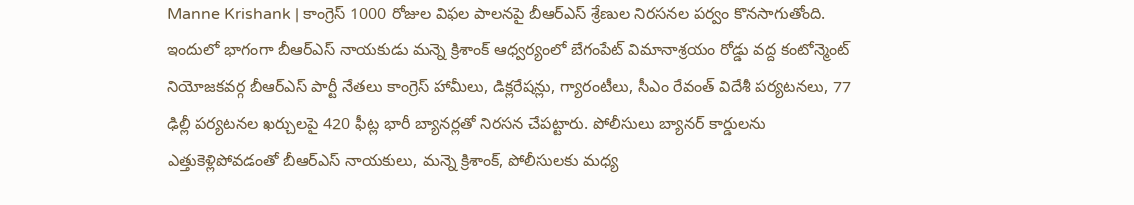Manne Krishank | కాంగ్రెస్ 1000 రోజుల విఫల పాలనపై బీఆర్ఎస్ శ్రేణుల నిరసనల పర్వం కొనసాగుతోంది. ఇందులో భాగంగా బీఆర్ఎస్ నాయకుడు మన్నె క్రిశాంక్ ఆధ్వర్యంలో బేగంపేట్ విమానాశ్రయం రోడ్డు వద్ద కంటోన్మెంట్ నియోజకవర్గ బీఆర్ఎస్ పార్టీ నేతలు కాంగ్రెస్ హామీలు, డిక్లరేషన్లు, గ్యారంటీలు, సీఎం రేవంత్ విదేశీ పర్యటనలు, 77 ఢిల్లీ పర్యటనల ఖర్చులపై 420 ఫీట్ల భారీ బ్యానర్లతో నిరసన చేపట్టారు. పోలీసులు బ్యానర్ కార్డులను ఎత్తుకెళ్లిపోవడంతో బీఆర్ఎస్ నాయకులు, మన్నె క్రిశాంక్, పోలీసులకు మధ్య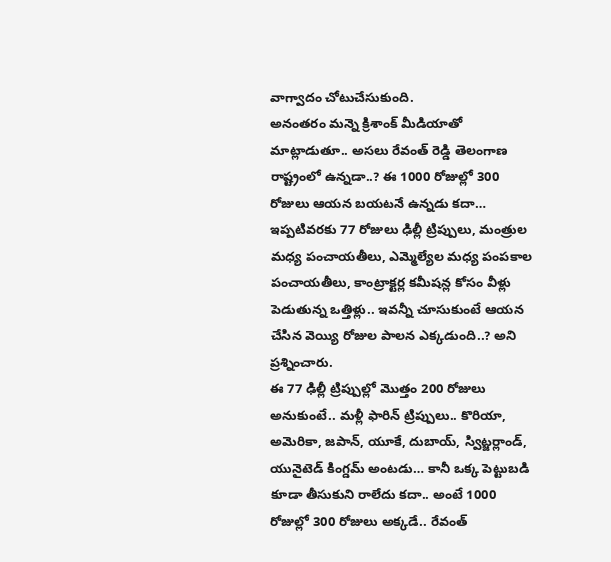వాగ్వాదం చోటుచేసుకుంది.
అనంతరం మన్నె క్రిశాంక్ మీడియాతో మాట్లాడుతూ.. అసలు రేవంత్ రెడ్డి తెలంగాణ రాష్ట్రంలో ఉన్నడా..? ఈ 1000 రోజుల్లో 300 రోజులు ఆయన బయటనే ఉన్నడు కదా… ఇప్పటివరకు 77 రోజులు ఢిల్లీ ట్రిప్పులు, మంత్రుల మధ్య పంచాయతీలు, ఎమ్మెల్యేల మధ్య పంపకాల పంచాయతీలు, కాంట్రాక్టర్ల కమీషన్ల కోసం వీళ్లు పెడుతున్న ఒత్తిళ్లు.. ఇవన్నీ చూసుకుంటే ఆయన చేసిన వెయ్యి రోజుల పాలన ఎక్కడుంది..? అని ప్రశ్నించారు.
ఈ 77 ఢిల్లీ ట్రిప్పుల్లో మొత్తం 200 రోజులు అనుకుంటే.. మళ్లీ ఫారిన్ ట్రిప్పులు.. కొరియా, అమెరికా, జపాన్, యూకే, దుబాయ్, స్విట్జర్లాండ్, యునైటెడ్ కింగ్డమ్ అంటడు… కానీ ఒక్క పెట్టుబడి కూడా తీసుకుని రాలేదు కదా.. అంటే 1000 రోజుల్లో 300 రోజులు అక్కడే.. రేవంత్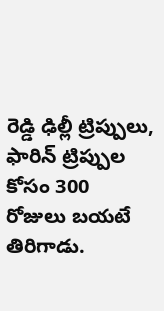రెడ్డి ఢిల్లీ ట్రిప్పులు, ఫారిన్ ట్రిప్పుల కోసం 300 రోజులు బయటే తిరిగాడు.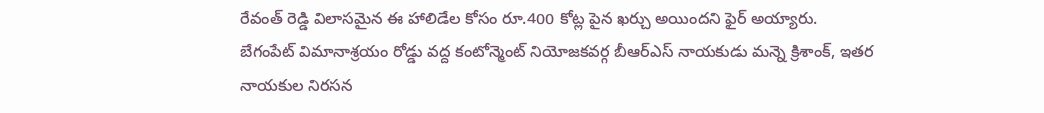రేవంత్ రెడ్డి విలాసమైన ఈ హాలిడేల కోసం రూ.400 కోట్ల పైన ఖర్చు అయిందని ఫైర్ అయ్యారు.
బేగంపేట్ విమానాశ్రయం రోడ్డు వద్ద కంటోన్మెంట్ నియోజకవర్గ బీఆర్ఎస్ నాయకుడు మన్నె క్రిశాంక్, ఇతర నాయకుల నిరసన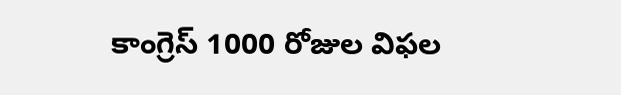కాంగ్రెస్ 1000 రోజుల విఫల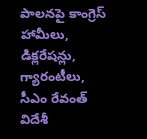పాలనపై కాంగ్రెస్ హామీలు, డిక్లరేషన్లు, గ్యారంటీలు, సీఎం రేవంత్ విదేశీ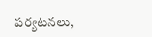పర్యటనలు,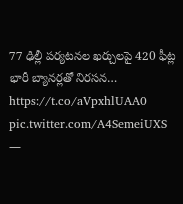77 ఢిల్లీ పర్యటనల ఖర్చులపై 420 ఫీట్ల భారీ బ్యానర్లతో నిరసన… https://t.co/aVpxhlUAA0 pic.twitter.com/A4SemeiUXS
—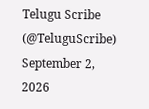Telugu Scribe (@TeluguScribe) September 2, 2026